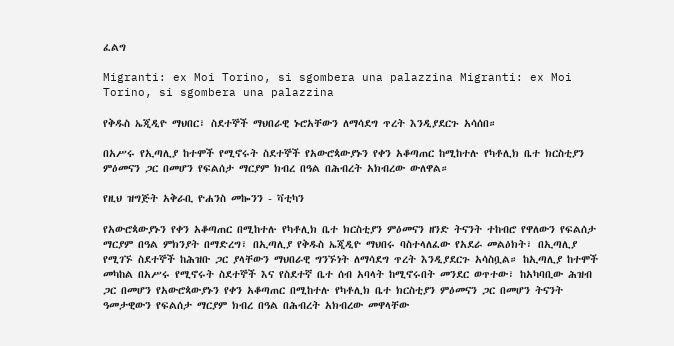ፈልግ

Migranti: ex Moi Torino, si sgombera una palazzina Migranti: ex Moi Torino, si sgombera una palazzina

የቅዱስ ኤጂዲዮ ማህበር፣ ስደተኞች ማህበራዊ ኑሮአቸውን ለማሳደግ ጥረት እንዲያደርጉ አሳሰበ።

በአሥሩ የኢጣሊያ ከተሞች የሚኖሩት ስደተኞች የአውሮጳውያኑን የቀን አቆጣጠር ከሚከተሉ የካቶሊክ ቤተ ክርስቲያን ምዕመናን ጋር በመሆን የፍልሰታ ማርያም ክብረ በዓል በሕብረት አክብረው ውለዋል።

የዚህ ዝግጅት አቅራቢ ዮሐንስ መኰንን - ቫቲካን

የአውሮጳውያኑን የቀን አቆጣጠር በሚከተሉ የካቶሊክ ቤተ ክርስቲያን ምዕመናን ዘንድ ትናንት ተከብሮ የዋለውን የፍልሰታ ማርያም በዓል ምክንያት በማድረግ፣ በኢጣሊያ የቅዱስ ኤጂዲዮ ማህበሩ ባስተላለፈው የአደራ መልዕክት፣ በኢጣሊያ የሚገኙ ስደተኞች ከሕዝቡ ጋር ያላቸውን ማህበራዊ ግንኙነት ለማሳደግ ጥረት እንዲያደርጉ አሳስቧል። ከኢጣሊያ ከተሞች መካከል በአሥሩ የሚኖሩት ስደተኞች እና የስደተኛ ቤተ ሰብ አባላት ከሚኖሩበት መንደር ወጥተው፣ ከአካባቢው ሕዝብ ጋር በመሆን የአውሮጳውያኑን የቀን አቆጣጠር በሚከተሉ የካቶሊክ ቤተ ክርስቲያን ምዕመናን ጋር በመሆን ትናንት ዓመታዊውን የፍልሰታ ማርያም ክብረ በዓል በሕብረት አክብረው መዋላቸው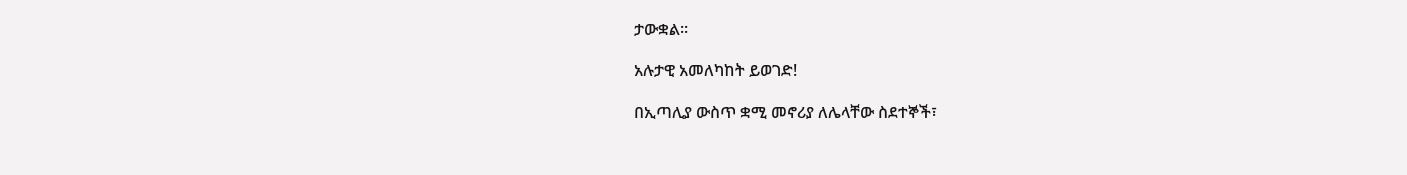ታውቋል።

አሉታዊ አመለካከት ይወገድ!

በኢጣሊያ ውስጥ ቋሚ መኖሪያ ለሌላቸው ስደተኞች፣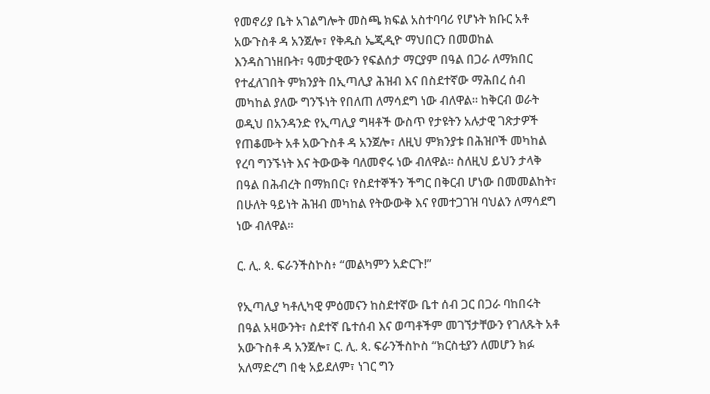የመኖሪያ ቤት አገልግሎት መስጫ ክፍል አስተባባሪ የሆኑት ክቡር አቶ አውጉስቶ ዳ አንጀሎ፣ የቅዱስ ኤጂዲዮ ማህበርን በመወከል እንዳስገነዘቡት፣ ዓመታዊውን የፍልሰታ ማርያም በዓል በጋራ ለማክበር የተፈለገበት ምክንያት በኢጣሊያ ሕዝብ እና በስደተኛው ማሕበረ ሰብ መካከል ያለው ግንኙነት የበለጠ ለማሳደግ ነው ብለዋል። ከቅርብ ወራት ወዲህ በአንዳንድ የኢጣሊያ ግዛቶች ውስጥ የታዩትን አሉታዊ ገጽታዎች የጠቆሙት አቶ አውጉስቶ ዳ አንጀሎ፣ ለዚህ ምክንያቱ በሕዝቦች መካከል የረባ ግንኙነት እና ትውውቅ ባለመኖሩ ነው ብለዋል። ስለዚህ ይህን ታላቅ በዓል በሕብረት በማክበር፣ የስደተኞችን ችግር በቅርብ ሆነው በመመልከት፣ በሁለት ዓይነት ሕዝብ መካከል የትውውቅ እና የመተጋገዝ ባህልን ለማሳደግ ነው ብለዋል።

ር. ሊ. ጳ. ፍራንችስኮስ፥ “መልካምን አድርጉ!”

የኢጣሊያ ካቶሊካዊ ምዕመናን ከስደተኛው ቤተ ሰብ ጋር በጋራ ባከበሩት በዓል አዛውንት፣ ስደተኛ ቤተሰብ እና ወጣቶችም መገኘታቸውን የገለጹት አቶ አውጉስቶ ዳ አንጀሎ፣ ር. ሊ. ጳ. ፍራንችስኮስ “ክርስቲያን ለመሆን ክፉ አለማድረግ በቂ አይደለም፣ ነገር ግን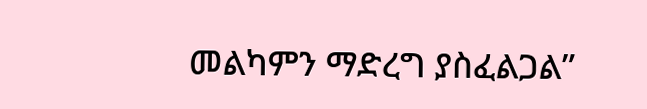መልካምን ማድረግ ያስፈልጋል”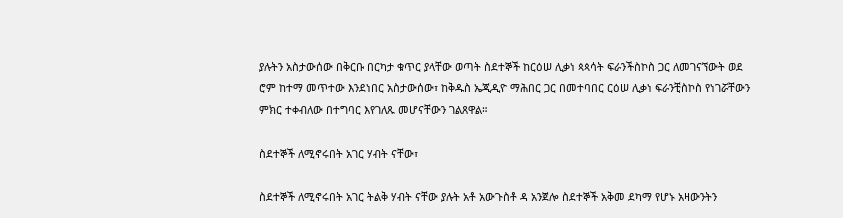ያሉትን አስታውሰው በቅርቡ በርካታ ቁጥር ያላቸው ወጣት ስደተኞች ከርዕሠ ሊቃነ ጳጳሳት ፍራንችስኮስ ጋር ለመገናኘውት ወደ ሮም ከተማ መጥተው እንደነበር አስታውሰው፣ ከቅዱስ ኤጂዲዮ ማሕበር ጋር በመተባበር ርዕሠ ሊቃነ ፍራንቺስኮስ የነገሯቸውን ምክር ተቀብለው በተግባር እየገለጹ መሆናቸውን ገልጸዋል።

ስደተኞች ለሚኖሩበት አገር ሃብት ናቸው፣

ስደተኞች ለሚኖሩበት አገር ትልቅ ሃብት ናቸው ያሉት አቶ አውጉስቶ ዳ አንጀሎ ስደተኞች አቅመ ደካማ የሆኑ አዛውንትን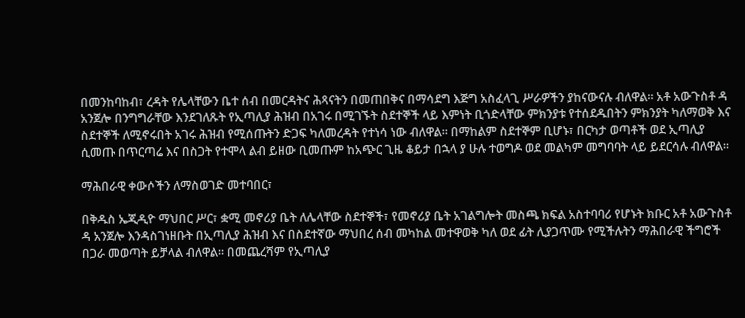በመንከባከብ፣ ረዳት የሌላቸውን ቤተ ሰብ በመርዳትና ሕጻናትን በመጠበቅና በማሳደግ እጅግ አስፈላጊ ሥራዎችን ያከናውናሉ ብለዋል። አቶ አውጉስቶ ዳ አንጀሎ በንግግራቸው እንደገለጹት የኢጣሊያ ሕዝብ በአገሩ በሚገኙት ስደተኞች ላይ እምነት ቢጎድላቸው ምክንያቱ የተሰደዱበትን ምክንያት ካለማወቅ እና ስደተኞች ለሚኖሩበት አገሩ ሕዝብ የሚሰጡትን ድጋፍ ካለመረዳት የተነሳ ነው ብለዋል። በማከልም ስደተኞም ቢሆኑ፣ በርካታ ወጣቶች ወደ ኢጣሊያ ሲመጡ በጥርጣሬ እና በስጋት የተሞላ ልብ ይዘው ቢመጡም ከአጭር ጊዜ ቆይታ በኋላ ያ ሁሉ ተወግዶ ወደ መልካም መግባባት ላይ ይደርሳሉ ብለዋል።

ማሕበራዊ ቀውሶችን ለማስወገድ መተባበር፣

በቅዱስ ኤጂዲዮ ማህበር ሥር፣ ቋሚ መኖሪያ ቤት ለሌላቸው ስደተኞች፣ የመኖሪያ ቤት አገልግሎት መስጫ ክፍል አስተባባሪ የሆኑት ክቡር አቶ አውጉስቶ ዳ አንጀሎ እንዳስገነዘቡት በኢጣሊያ ሕዝብ እና በስደተኛው ማህበረ ሰብ መካከል መተዋወቅ ካለ ወደ ፊት ሊያጋጥሙ የሚችሉትን ማሕበራዊ ችግሮች በጋራ መወጣት ይቻላል ብለዋል። በመጨረሻም የኢጣሊያ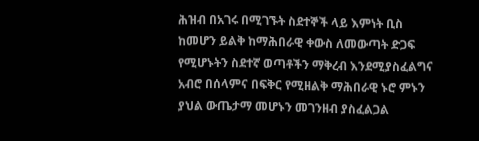ሕዝብ በአገሩ በሚገኙት ስደተኞች ላይ እምነት ቢስ ከመሆን ይልቅ ከማሕበራዊ ቀውስ ለመውጣት ድጋፍ የሚሆኑትን ስደተኛ ወጣቶችን ማቅረብ እንደሚያስፈልግና አብሮ በሰላምና በፍቅር የሚዘልቅ ማሕበራዊ ኑሮ ምኑን ያህል ውጤታማ መሆኑን መገንዘብ ያስፈልጋል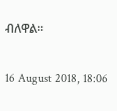ብለዋል።

16 August 2018, 18:06